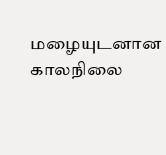மழையுடனான காலநிலை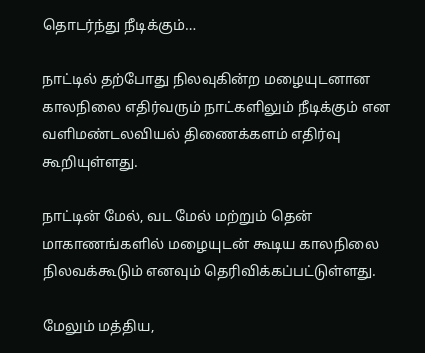தொடர்ந்து நீடிக்கும்…

நாட்டில் தற்போது நிலவுகின்ற மழையுடனான காலநிலை எதிர்வரும் நாட்களிலும் நீடிக்கும் என வளிமண்டலவியல் திணைக்களம் எதிர்வு கூறியுள்ளது.

நாட்டின் மேல், வட மேல் மற்றும் தென் மாகாணங்களில் மழையுடன் கூடிய காலநிலை நிலவக்கூடும் எனவும் தெரிவிக்கப்பட்டுள்ளது.

மேலும் மத்திய,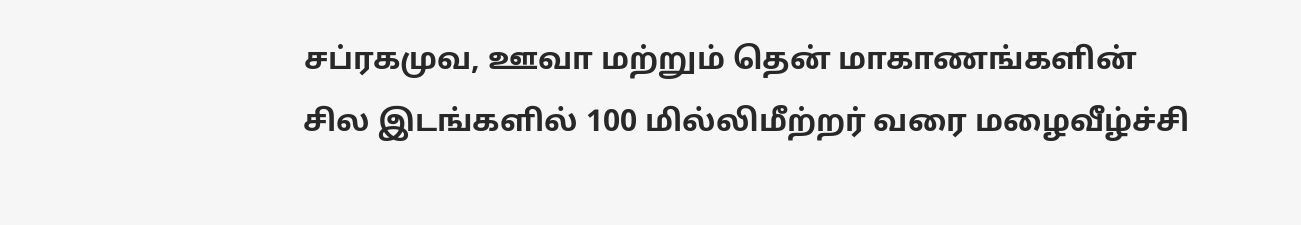சப்ரகமுவ, ஊவா மற்றும் தென் மாகாணங்களின் சில இடங்களில் 100 மில்லிமீற்றர் வரை மழைவீழ்ச்சி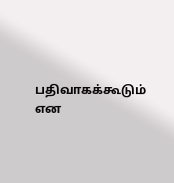பதிவாகக்கூடும் என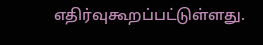எதிர்வுகூறப்பட்டுள்ளது.